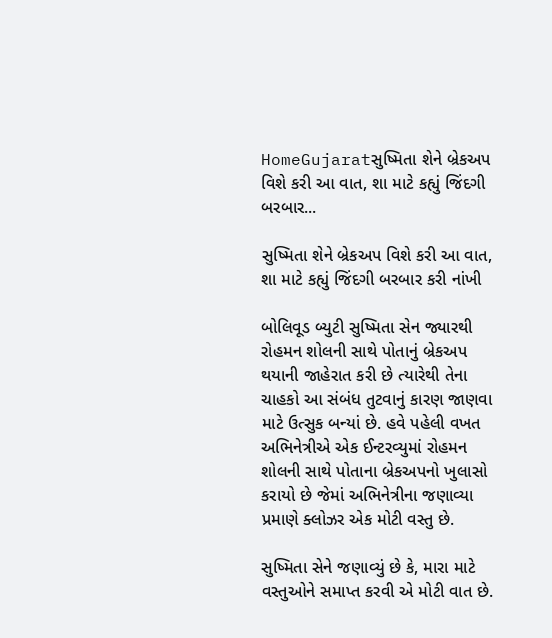HomeGujaratસુષ્મિતા શેને બ્રેકઅપ વિશે કરી આ વાત, શા માટે કહ્યું જિંદગી બરબાર...

સુષ્મિતા શેને બ્રેકઅપ વિશે કરી આ વાત, શા માટે કહ્યું જિંદગી બરબાર કરી નાંખી

બોલિવૂડ બ્યુટી સુષ્મિતા સેન જ્યારથી રોહમન શોલની સાથે પોતાનું બ્રેકઅપ થયાની જાહેરાત કરી છે ત્યારેથી તેના ચાહકો આ સંબંધ તુટવાનું કારણ જાણવા માટે ઉત્સુક બન્યાં છે. હવે પહેલી વખત અભિનેત્રીએ એક ઈન્ટરવ્યુમાં રોહમન શોલની સાથે પોતાના બ્રેકઅપનો ખુલાસો કરાયો છે જેમાં અભિનેત્રીના જણાવ્યા પ્રમાણે ક્લોઝર એક મોટી વસ્તુ છે.

સુષ્મિતા સેને જણાવ્યું છે કે, મારા માટે વસ્તુઓને સમાપ્ત કરવી એ મોટી વાત છે.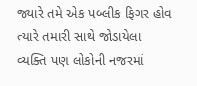જ્યારે તમે એક પબ્લીક ફિગર હોવ ત્યારે તમારી સાથે જોડાયેલા વ્યક્તિ પણ લોકોની નજરમાં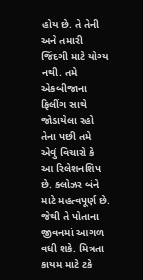હોય છે. તે તેની અને તમારી જિંદગી માટે યોગ્ય નથી. તમે એકબીજાના ફિલીંગ સાથે જોડાયેલા રહો તેના પછી તમે એવું વિચારો કે આ રિલેશનશિપ છે. ક્લોઝર બંને માટે મહત્વપૂર્ણ છે. જેથી તે પોતાના જીવનમાં આગળ વધી શકે. મિત્રતા કાયમ માટે ટકે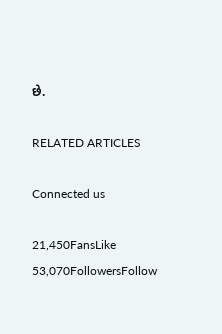છે.

RELATED ARTICLES

Connected us

21,450FansLike
53,070FollowersFollow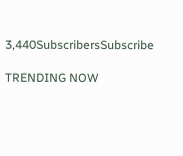3,440SubscribersSubscribe

TRENDING NOW